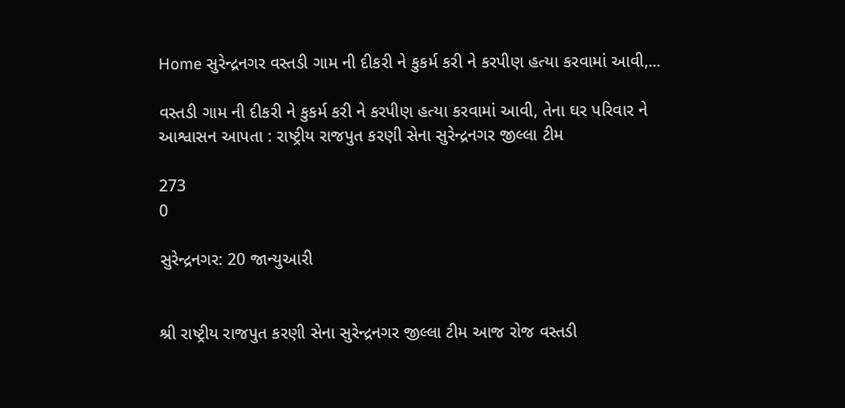Home સુરેન્દ્રનગર વસ્તડી ગામ ની દીકરી ને કુકર્મ કરી ને કરપીણ હત્યા કરવામાં આવી,...

વસ્તડી ગામ ની દીકરી ને કુકર્મ કરી ને કરપીણ હત્યા કરવામાં આવી, તેના ઘર પરિવાર ને આશ્વાસન આપતા : રાષ્ટ્રીય રાજપુત કરણી સેના સુરેન્દ્રનગર જીલ્લા ટીમ

273
0

સુરેન્દ્રનગર: 20 જાન્યુઆરી


શ્રી રાષ્ટ્રીય રાજપુત કરણી સેના સુરેન્દ્રનગર જીલ્લા ટીમ આજ રોજ વસ્તડી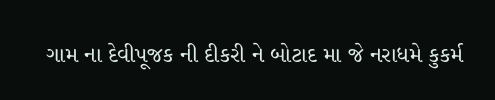ગામ ના દેવીપૂજક ની દીકરી ને બોટાદ મા જે નરાધમે કુકર્મ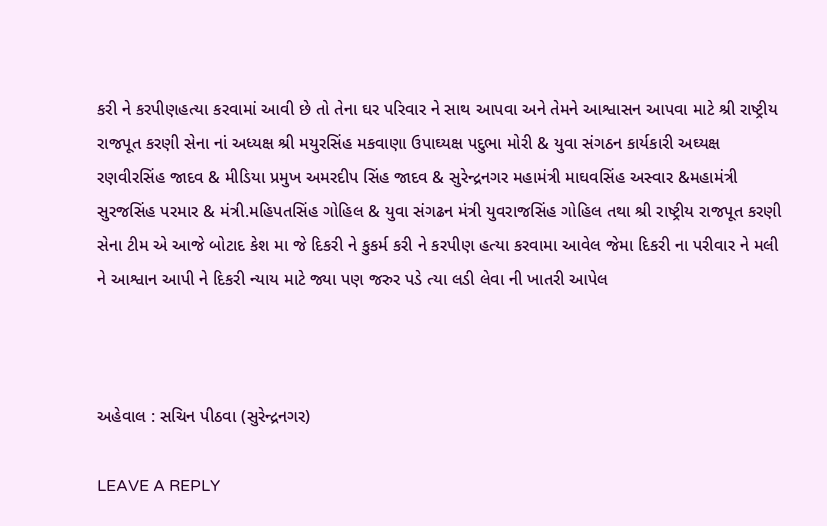કરી ને કરપીણહત્યા કરવામાં આવી છે તો તેના ઘર પરિવાર ને સાથ આપવા અને તેમને આશ્વાસન આપવા માટે શ્રી રાષ્ટ્રીય રાજપૂત કરણી સેના નાં અધ્યક્ષ શ્રી મયુરસિંહ મકવાણા ઉપાઘ્યક્ષ પદુભા મોરી & યુવા સંગઠન કાર્યકારી અઘ્યક્ષ રણવીરસિંહ જાદવ & મીડિયા પ્રમુખ અમરદીપ સિંહ જાદવ & સુરેન્દ્રનગર મહામંત્રી માઘવસિંહ અસ્વાર &મહામંત્રી સુરજસિંહ પરમાર & મંત્રી.મહિપતસિંહ ગોહિલ & યુવા સંગઢન મંત્રી યુવરાજસિંહ ગોહિલ તથા શ્રી રાષ્ટ્રીય રાજપૂત કરણી સેના ટીમ એ આજે બોટાદ કેશ મા જે દિકરી ને કુકર્મ કરી ને કરપીણ હત્યા કરવામા આવેલ જેમા દિકરી ના પરીવાર ને મલી ને આશ્વાન આપી ને દિકરી ન્યાય માટે જ્યા પણ જરુર પડે ત્યા લડી લેવા ની ખાતરી આપેલ



અહેવાલ : સચિન પીઠવા (સુરેન્દ્રનગર)

LEAVE A REPLY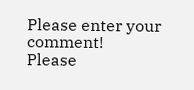Please enter your comment!
Please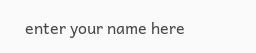enter your name here